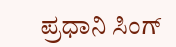ಪ್ರಧಾನಿ ಸಿಂಗ್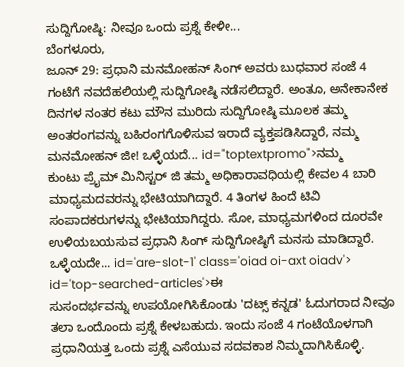ಸುದ್ದಿಗೋಷ್ಠಿ: ನೀವೂ ಒಂದು ಪ್ರಶ್ನೆ ಕೇಳೀ...
ಬೆಂಗಳೂರು,
ಜೂನ್ 29: ಪ್ರಧಾನಿ ಮನಮೋಹನ್ ಸಿಂಗ್ ಅವರು ಬುಧವಾರ ಸಂಜೆ 4 ಗಂಟೆಗೆ ನವದೆಹಲಿಯಲ್ಲಿ ಸುದ್ದಿಗೋಷ್ಠಿ ನಡೆಸಲಿದ್ದಾರೆ. ಅಂತೂ, ಅನೇಕಾನೇಕ ದಿನಗಳ ನಂತರ ಕಟು ಮೌನ ಮುರಿದು ಸುದ್ದಿಗೋಷ್ಠಿ ಮೂಲಕ ತಮ್ಮ ಅಂತರಂಗವನ್ನು ಬಹಿರಂಗಗೊಳಿಸುವ ಇರಾದೆ ವ್ಯಕ್ತಪಡಿಸಿದ್ದಾರೆ, ನಮ್ಮ ಮನಮೋಹನ್ ಜೀ! ಒಳ್ಳೆಯದೆ... id="toptextpromo">ನಮ್ಮ
ಕುಂಟು ಪ್ರೈಮ್ ಮಿನಿಸ್ಟರ್ ಜಿ ತಮ್ಮ ಅಧಿಕಾರಾವಧಿಯಲ್ಲಿ ಕೇವಲ 4 ಬಾರಿ ಮಾಧ್ಯಮದವರನ್ನು ಭೇಟಿಯಾಗಿದ್ದಾರೆ. 4 ತಿಂಗಳ ಹಿಂದೆ ಟಿವಿ ಸಂಪಾದಕರುಗಳನ್ನು ಭೇಟಿಯಾಗಿದ್ದರು. ಸೋ, ಮಾಧ್ಯಮಗಳಿಂದ ದೂರವೇ ಉಳಿಯಬಯಸುವ ಪ್ರಧಾನಿ ಸಿಂಗ್ ಸುದ್ದಿಗೋಷ್ಠಿಗೆ ಮನಸು ಮಾಡಿದ್ದಾರೆ. ಒಳ್ಳೆಯದೇ... id='are-slot-1' class='oiad oi-axt oiadv'> id='top-searched-articles'>ಈ
ಸುಸಂದರ್ಭವನ್ನು ಉಪಯೋಗಿಸಿಕೊಂಡು 'ದಟ್ಸ್ ಕನ್ನಡ' ಓದುಗರಾದ ನೀವೂ ತಲಾ ಒಂದೊಂದು ಪ್ರಶ್ನೆ ಕೇಳಬಹುದು. ಇಂದು ಸಂಜೆ 4 ಗಂಟೆಯೊಳಗಾಗಿ ಪ್ರಧಾನಿಯತ್ತ ಒಂದು ಪ್ರಶ್ನೆ ಎಸೆಯುವ ಸದವಕಾಶ ನಿಮ್ಮದಾಗಿಸಿಕೊಳ್ಳಿ.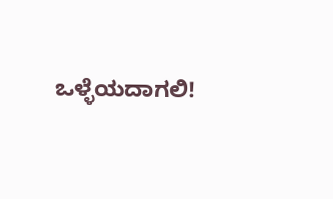ಒಳ್ಳೆಯದಾಗಲಿ!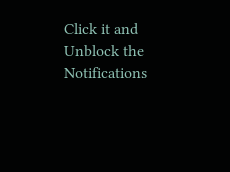Click it and Unblock the Notifications